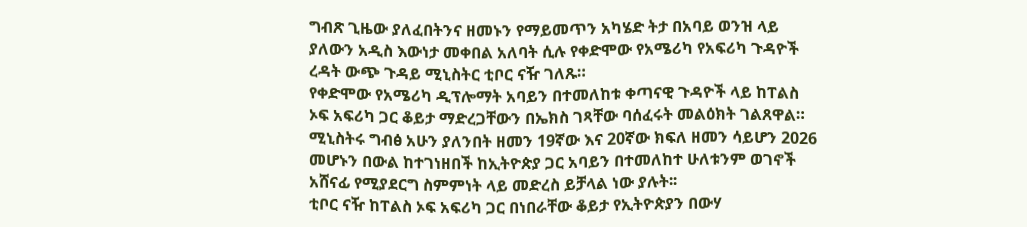ግብጽ ጊዜው ያለፈበትንና ዘመኑን የማይመጥን አካሄድ ትታ በአባይ ወንዝ ላይ ያለውን አዲስ እውነታ መቀበል አለባት ሲሉ የቀድሞው የአሜሪካ የአፍሪካ ጉዳዮች ረዳት ውጭ ጉዳይ ሚኒስትር ቲቦር ናዥ ገለጹ።
የቀድሞው የአሜሪካ ዲፕሎማት አባይን በተመለከቱ ቀጣናዊ ጉዳዮች ላይ ከፐልስ ኦፍ አፍሪካ ጋር ቆይታ ማድረጋቸውን በኤክስ ገጻቸው ባሰፈሩት መልዕክት ገልጸዋል።
ሚኒስትሩ ግብፅ አሁን ያለንበት ዘመን 19ኛው እና 20ኛው ክፍለ ዘመን ሳይሆን 2026 መሆኑን በውል ከተገነዘበች ከኢትዮጵያ ጋር አባይን በተመለከተ ሁለቱንም ወገኖች አሸናፊ የሚያደርግ ስምምነት ላይ መድረስ ይቻላል ነው ያሉት፡፡
ቲቦር ናዥ ከፐልስ ኦፍ አፍሪካ ጋር በነበራቸው ቆይታ የኢትዮጵያን በውሃ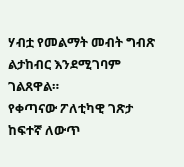ሃብቷ የመልማት መብት ግብጽ ልታከብር እንደሚገባም ገልጸዋል።
የቀጣናው ፖለቲካዊ ገጽታ ከፍተኛ ለውጥ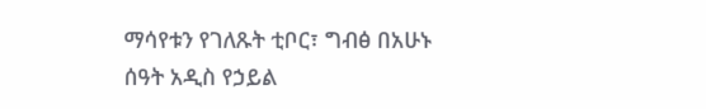ማሳየቱን የገለጹት ቲቦር፣ ግብፅ በአሁኑ ሰዓት አዲስ የኃይል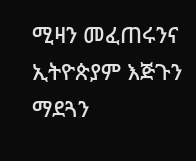ሚዛን መፈጠሩንና ኢትዮጵያም እጅጉን ማደጓን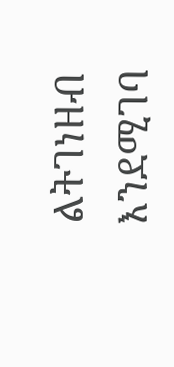ልትገነዘብ እንደሚገባ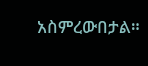አስምረውበታል።